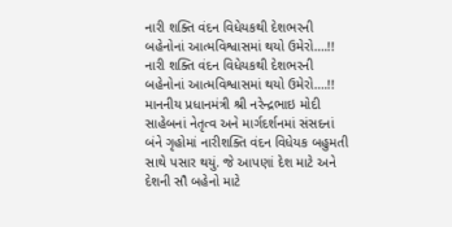નારી શક્તિ વંદન વિધેયકથી દેશભરની બહેનોનાં આત્મવિશ્વાસમાં થયો ઉમેરો….!!
નારી શક્તિ વંદન વિધેયકથી દેશભરની બહેનોનાં આત્મવિશ્વાસમાં થયો ઉમેરો….!! માનનીય પ્રધાનમંત્રી શ્રી નરેન્દ્રભાઇ મોદી સાહેબનાં નેતૃત્વ અને માર્ગદર્શનમાં સંસદનાં બંને ગૃહોમાં નારીશક્તિ વંદન વિધેયક બહુમતી સાથે પસાર થયું. જે આપણાં દેશ માટે અને દેશની સૌ બહેનો માટે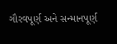ગૌરવપૂર્ણ અને સન્માનપૂર્ણ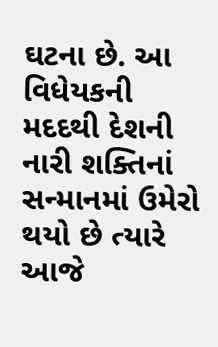ઘટના છે. આ વિધેયકની મદદથી દેશની નારી શક્તિનાં સન્માનમાં ઉમેરો થયો છે ત્યારે આજે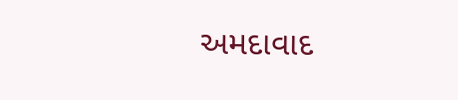અમદાવાદ